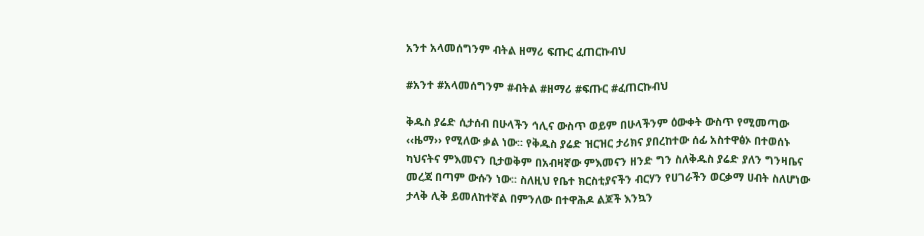አንተ አላመሰግንም ብትል ዘማሪ ፍጡር ፈጠርኩብህ

#አንተ #አላመሰግንም #ብትል #ዘማሪ #ፍጡር #ፈጠርኩብህ

ቅዱስ ያሬድ ሲታሰብ በሁላችን ኅሊና ውስጥ ወይም በሁላችንም ዕውቀት ውስጥ የሚመጣው ‹‹ዜማ›› የሚለው ቃል ነው፡፡ የቅዱስ ያሬድ ዝርዝር ታሪክና ያበረከተው ሰፊ አስተዋፅኦ በተወሰኑ ካህናትና ምእመናን ቢታወቅም በአብዛኛው ምእመናን ዘንድ ግን ስለቅዱስ ያሬድ ያለን ግንዛቤና መረጃ በጣም ውሱን ነው፡፡ ስለዚህ የቤተ ክርስቲያናችን ብርሃን የሀገራችን ወርቃማ ሀብት ስለሆነው ታላቅ ሊቅ ይመለከተኛል በምንለው በተዋሕዶ ልጆች እንኳን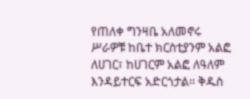የጠለቀ ግንዛቤ አለመኖሩ ሥራዎቹ ከቤተ ክርስቲያንም አልፎ ለሀገር፣ ከሀገርም አልፎ ለዓለም እንዳይተርፍ አድርጎታል፡፡ ቅዱስ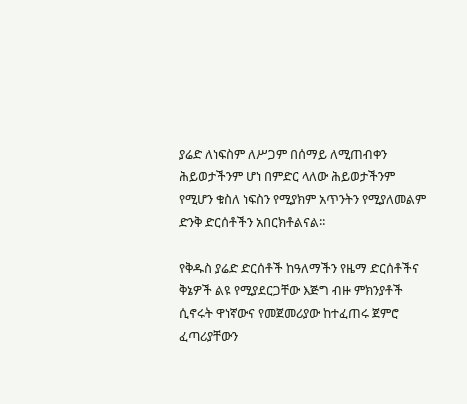ያሬድ ለነፍስም ለሥጋም በሰማይ ለሚጠብቀን ሕይወታችንም ሆነ በምድር ላለው ሕይወታችንም የሚሆን ቁስለ ነፍስን የሚያክም አጥንትን የሚያለመልም ድንቅ ድርሰቶችን አበርክቶልናል፡፡

የቅዱስ ያሬድ ድርሰቶች ከዓለማችን የዜማ ድርሰቶችና ቅኔዎች ልዩ የሚያደርጋቸው እጅግ ብዙ ምክንያቶች ሲኖሩት ዋነኛውና የመጀመሪያው ከተፈጠሩ ጀምሮ ፈጣሪያቸውን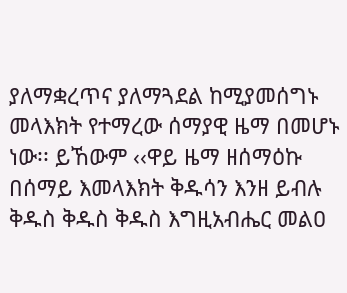ያለማቋረጥና ያለማጓደል ከሚያመሰግኑ መላእክት የተማረው ሰማያዊ ዜማ በመሆኑ ነው፡፡ ይኸውም ‹‹ዋይ ዜማ ዘሰማዕኩ በሰማይ እመላእክት ቅዱሳን እንዘ ይብሉ ቅዱስ ቅዱስ ቅዱስ እግዚአብሔር መልዐ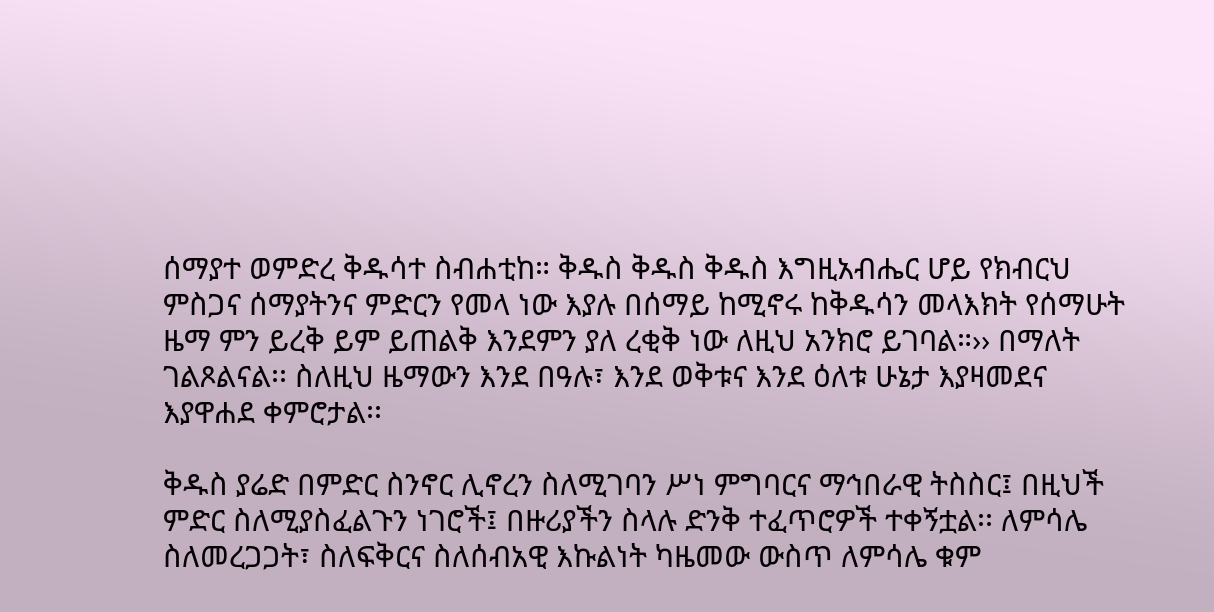ሰማያተ ወምድረ ቅዱሳተ ስብሐቲከ። ቅዱስ ቅዱስ ቅዱስ እግዚአብሔር ሆይ የክብርህ ምስጋና ሰማያትንና ምድርን የመላ ነው እያሉ በሰማይ ከሚኖሩ ከቅዱሳን መላእክት የሰማሁት ዜማ ምን ይረቅ ይም ይጠልቅ እንደምን ያለ ረቂቅ ነው ለዚህ አንክሮ ይገባል።›› በማለት ገልጾልናል፡፡ ስለዚህ ዜማውን እንደ በዓሉ፣ እንደ ወቅቱና እንደ ዕለቱ ሁኔታ እያዛመደና እያዋሐደ ቀምሮታል፡፡

ቅዱስ ያሬድ በምድር ስንኖር ሊኖረን ስለሚገባን ሥነ ምግባርና ማኅበራዊ ትስስር፤ በዚህች ምድር ስለሚያስፈልጉን ነገሮች፤ በዙሪያችን ስላሉ ድንቅ ተፈጥሮዎች ተቀኝቷል፡፡ ለምሳሌ ስለመረጋጋት፣ ስለፍቅርና ስለሰብአዊ እኩልነት ካዜመው ውስጥ ለምሳሌ ቁም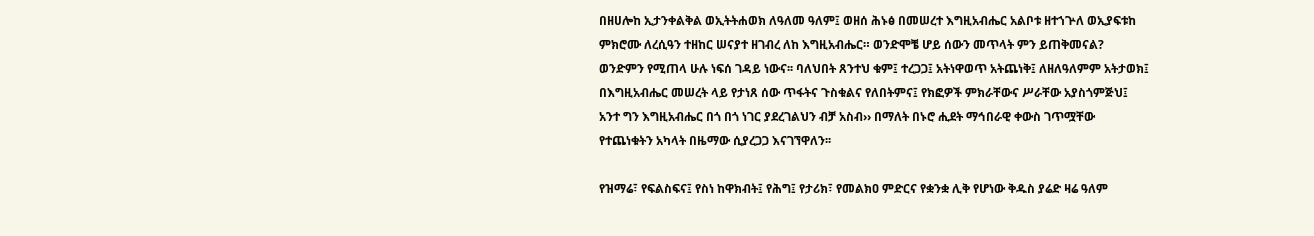በዘሀሎከ ኢታንቀልቅል ወኢትትሐወክ ለዓለመ ዓለም፤ ወዘሰ ሕኑፅ በመሠረተ እግዚአብሔር አልቦቱ ዘተኀጕለ ወኢያፍቱከ ምክሮሙ ለረሲዓን ተዘከር ሠናያተ ዘገብረ ለከ እግዚአብሔር። ወንድሞቼ ሆይ ሰውን መጥላት ምን ይጠቅመናል? ወንድምን የሚጠላ ሁሉ ነፍሰ ገዳይ ነውና፡፡ ባለህበት ጸንተህ ቁም፤ ተረጋጋ፤ አትነዋወጥ አትጨነቅ፤ ለዘለዓለምም አትታወክ፤ በእግዚአብሔር መሠረት ላይ የታነጸ ሰው ጥፋትና ጉስቁልና የለበትምና፤ የክፎዎች ምክራቸውና ሥራቸው አያስጎምጅህ፤ አንተ ግን እግዚአብሔር በጎ በጎ ነገር ያደረገልህን ብቻ አስብ›› በማለት በኑሮ ሒደት ማኅበራዊ ቀውስ ገጥሟቸው የተጨነቁትን አካላት በዜማው ሲያረጋጋ እናገኘዋለን፡፡

የዝማሬ፣ የፍልስፍና፤ የስነ ከዋክብት፤ የሕግ፤ የታሪክ፣ የመልክዐ ምድርና የቋንቋ ሊቅ የሆነው ቅዱስ ያሬድ ዛሬ ዓለም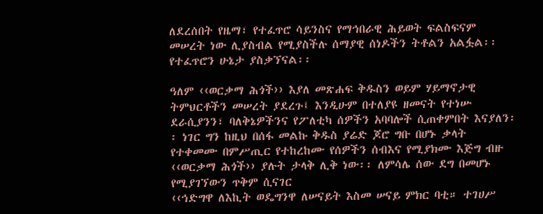ለደረሰበት የዜማ፣ የተፈጥሮ ሳይንስና የማኅበራዊ ሕይወት ፍልስፍናም መሠረት ነው ሊያስብል የሚያስችሉ ሰማያዊ ሰነዶችን ትቶልን አልፏል፡፡ የተፈጥሮን ሁኔታ ያስቃኘናል፡፡

ዓለም ‹‹ወርቃማ ሕጎች›› እያለ መጽሐፍ ቅዱስን ወይም ሃይማኖታዊ ትምህርቶችን መሠረት ያደረጉ፤ እንዲሁም በተለያዩ ዘመናት የተነሡ ደራሲያንን፣ ባለቅኔዎችንና የፖለቲካ ሰዎችን አባባሎች ሲጠቀምበት እናያለን፡፡ ነገር ግን ከዚህ በሰፋ መልኩ ቅዱስ ያሬድ ጆሮ ግቡ በሆኑ ቃላት የተቀመሙ በምሥጢር የተከረከሙ የሰዎችን ሰብእና የሚያክሙ እጅግ ብዙ ‹‹ወርቃማ ሕጎች›› ያሉት ታላቅ ሊቅ ነው፡፡ ለምሳሌ ሰው ደግ በመሆኑ የሚያገኘውን ጥቅም ሲናገር
‹‹ኅድግዋ ለእኪት ወዴግንዋ ለሠናይት እስመ ሠናይ ምክር ባቲ። ተገሀሥ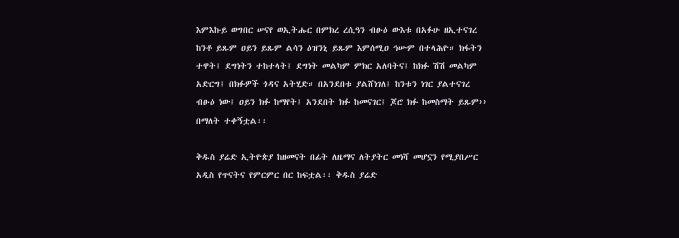እምእኩይ ወግበር ሠናየ ወኢትሑር በምክረ ረሲዓን ብፁዕ ውእቱ በአፉሁ ዘኢተናገረ ከንቶ ይጹም ዐይን ይጹም ልሳን ዕዝንኒ ይጹም እምሰሚዐ ኅሡም በተላሕዮ። ክፋትን ተዋት፤ ደግነትን ተከተላት፤ ደግነት መልካም ምክር አለባትና፤ ከክፉ ሽሽ መልካም አድርግ፤ በክፉዎች ጎዳና አትሂድ። በአንደበቱ ያልሸነገለ፤ ከንቱን ነገር ያልተናገረ ብፁዕ ነው፤ ዐይን ክፉ ከማየት፤ አንደበት ክፉ ከመናገር፤ ጆሮ ክፉ ከመስማት ይጹም›› በማለት ተቀኝቷል፡፡

ቅዱስ ያሬድ ኢትዮጵያ ከዘመናት በፊት ለዜማና ለትያትር መነሻ መሆኗን የሚያበሥር አዲስ የጥናትና የምርምር በር ከፍቷል፡፡ ቅዱስ ያሬድ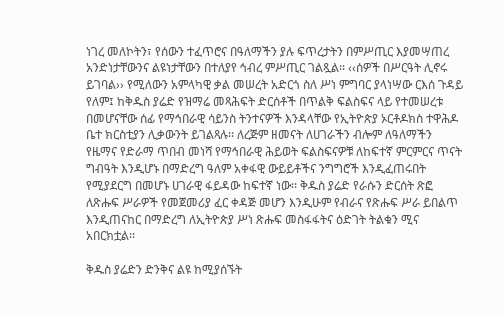ነገረ መለኮትን፣ የሰውን ተፈጥሮና በዓለማችን ያሉ ፍጥረታትን በምሥጢር እያመሣጠረ አንድነታቸውንና ልዩነታቸውን በተለያየ ኅብረ ምሥጢር ገልጿል፡፡ ‹‹ሰዎች በሥርዓት ሊኖሩ ይገባል›› የሚለውን አምላካዊ ቃል መሠረት አድርጎ ስለ ሥነ ምግባር ያላነሣው ርእሰ ጉዳይ የለም፤ ከቅዱስ ያሬድ የዝማሬ መጻሕፍት ድርሰቶች በጥልቅ ፍልስፍና ላይ የተመሠረቱ በመሆናቸው ሰፊ የማኅበራዊ ሳይንስ ትንተናዎች እንዳላቸው የኢትዮጵያ ኦርቶዶክስ ተዋሕዶ ቤተ ክርስቲያን ሊቃውንት ይገልጻሉ፡፡ ለረጅም ዘመናት ለሀገራችን ብሎም ለዓለማችን የዜማና የድራማ ጥበብ መነሻ የማኅበራዊ ሕይወት ፍልስፍናዎቹ ለከፍተኛ ምርምርና ጥናት ግብዓት እንዲሆኑ በማድረግ ዓለም አቀፋዊ ውይይቶችና ንግግሮች እንዲፈጠሩበት የሚያደርግ በመሆኑ ሀገራዊ ፋይዳው ከፍተኛ ነው፡፡ ቅዱስ ያሬድ የራሱን ድርሰት ጽፎ ለጽሑፍ ሥራዎች የመጀመሪያ ፈር ቀዳጅ መሆን እንዲሁም የብራና የጽሑፍ ሥራ ይበልጥ እንዲጠናከር በማድረግ ለኢትዮጵያ ሥነ ጽሑፍ መስፋፋትና ዕድገት ትልቁን ሚና አበርክቷል፡፡

ቅዱስ ያሬድን ድንቅና ልዩ ከሚያሰኙት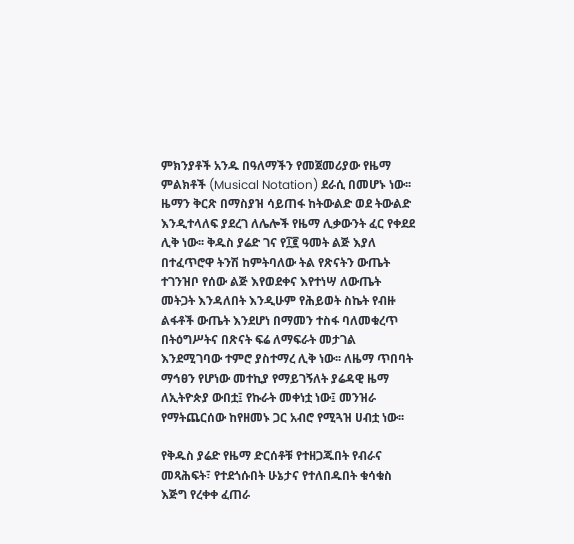ምክንያቶች አንዱ በዓለማችን የመጀመሪያው የዜማ ምልክቶች (Musical Notation) ደራሲ በመሆኑ ነው፡፡ ዜማን ቅርጽ በማስያዝ ሳይጠፋ ከትውልድ ወደ ትውልድ እንዲተላለፍ ያደረገ ለሌሎች የዜማ ሊቃውንት ፈር የቀደደ ሊቅ ነው፡፡ ቅዱስ ያሬድ ገና የ፲፪ ዓመት ልጅ እያለ በተፈጥሮዋ ትንሽ ከምትባለው ትል የጽናትን ውጤት ተገንዝቦ የሰው ልጅ እየወደቀና እየተነሣ ለውጤት መትጋት እንዳለበት እንዲሁም የሕይወት ስኬት የብዙ ልፋቶች ውጤት እንደሆነ በማመን ተስፋ ባለመቁረጥ በትዕግሥትና በጽናት ፍሬ ለማፍራት መታገል እንደሚገባው ተምሮ ያስተማረ ሊቅ ነው፡፡ ለዜማ ጥበባት ማኅፀን የሆነው መተኪያ የማይገኝለት ያሬዳዊ ዜማ ለኢትዮጵያ ውበቷ፤ የኩራት መቀነቷ ነው፤ መንዝራ የማትጨርሰው ከየዘመኑ ጋር አብሮ የሚጓዝ ሀብቷ ነው፡፡

የቅዱስ ያሬድ የዜማ ድርሰቶቹ የተዘጋጁበት የብራና መጻሕፍት፣ የተደጎሱበት ሁኔታና የተለበዱበት ቁሳቁስ እጅግ የረቀቀ ፈጠራ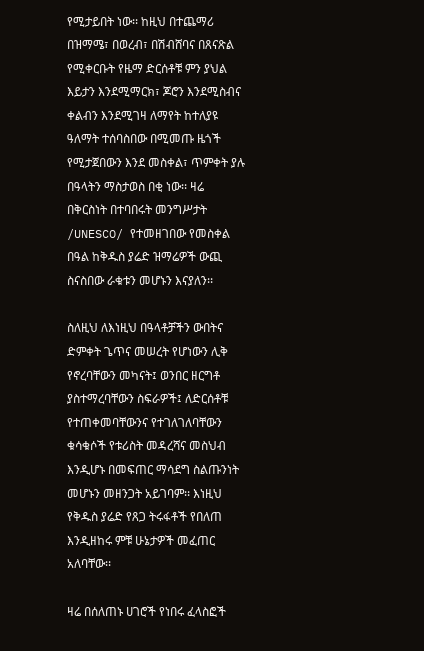የሚታይበት ነው፡፡ ከዚህ በተጨማሪ በዝማሜ፣ በወረብ፣ በሽብሸባና በጸናጽል የሚቀርቡት የዜማ ድርሰቶቹ ምን ያህል እይታን እንደሚማርክ፣ ጆሮን እንደሚስብና ቀልብን እንደሚገዛ ለማየት ከተለያዩ ዓለማት ተሰባስበው በሚመጡ ዜጎች የሚታጀበውን እንደ መስቀል፣ ጥምቀት ያሉ በዓላትን ማስታወስ በቂ ነው፡፡ ዛሬ በቅርስነት በተባበሩት መንግሥታት /UNESCO/ የተመዘገበው የመስቀል በዓል ከቅዱስ ያሬድ ዝማሬዎች ውጪ ስናስበው ራቁቱን መሆኑን እናያለን፡፡

ስለዚህ ለእነዚህ በዓላቶቻችን ውበትና ድምቀት ጌጥና መሠረት የሆነውን ሊቅ የኖረባቸውን መካናት፤ ወንበር ዘርግቶ ያስተማረባቸውን ስፍራዎች፤ ለድርሰቶቹ የተጠቀመባቸውንና የተገለገለባቸውን ቁሳቁሶች የቱሪስት መዳረሻና መስህብ እንዲሆኑ በመፍጠር ማሳደግ ስልጡንነት መሆኑን መዘንጋት አይገባም፡፡ እነዚህ የቅዱስ ያሬድ የጸጋ ትሩፋቶች የበለጠ እንዲዘከሩ ምቹ ሁኔታዎች መፈጠር አለባቸው፡፡

ዛሬ በሰለጠኑ ሀገሮች የነበሩ ፈላስፎች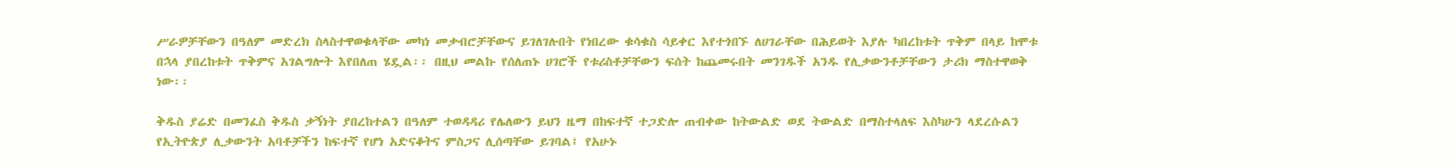ሥራዎቻቸውን በዓለም መድረክ ስላስተዋወቁላቸው መካነ መቃብሮቻቸውና ይገለገሉበት የነበረው ቁሳቁስ ሳይቀር እየተጎበኙ ለሀገራቸው በሕይወት እያሉ ካበረከቱት ጥቅም በላይ ከሞቱ በኋላ ያበረከቱት ጥቅምና አገልግሎት እየበለጠ ሄዷል፡፡ በዚህ መልኩ የሰለጠኑ ሀገሮች የቱሪስቶቻቸውን ፍሰት ከጨመሩበት መንገዱች አንዱ የሊቃውንቶቻቸውን ታሪክ ማስተዋወቅ ነው፡፡

ቅዱስ ያሬድ በመንፈስ ቅዱስ ቃኝነት ያበረከተልን በዓለም ተወዳዳሪ የሌለውን ይህን ዜማ በከፍተኛ ተጋድሎ ጠብቀው ከትውልድ ወደ ትውልድ በማስተላለፍ እስካሁን ላደረሱልን የኢትዮጵያ ሊቃውንት አባቶቻችን ከፍተኛ የሆነ አድናቆትና ምስጋና ሊሰጣቸው ይገባል፤ የአሁኑ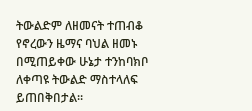ትውልድም ለዘመናት ተጠብቆ የኖረውን ዜማና ባህል ዘመኑ በሚጠይቀው ሁኔታ ተንከባክቦ ለቀጣዩ ትውልድ ማስተላለፍ ይጠበቅበታል።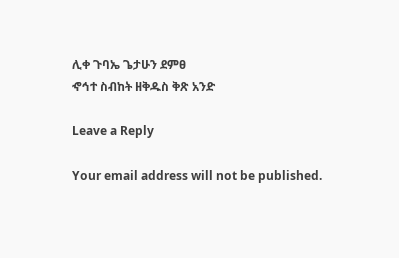ሊቀ ጉባኤ ጌታሁን ደምፀ
ኆኅተ ስብከት ዘቅዱስ ቅጽ አንድ

Leave a Reply

Your email address will not be published.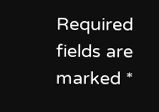Required fields are marked *